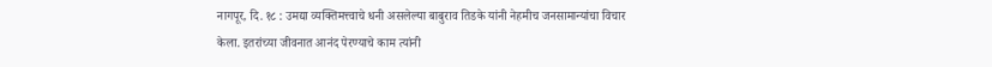नागपूर, दि. १८ : उमद्या व्यक्तिमत्त्वाचे धनी असलेल्या बाबुराव तिडके यांनी नेहमीच जनसामान्यांचा विचार केला. इतरांच्या जीवनात आनंद पेरण्याचे काम त्यांनी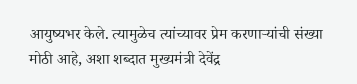आयुष्यभर केले. त्यामुळेच त्यांच्यावर प्रेम करणाऱ्यांची संख्या मोठी आहे, अशा शब्दात मुख्यमंत्री देवेंद्र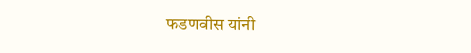फडणवीस यांनी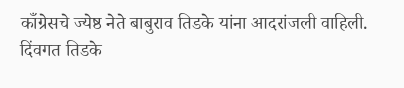काँग्रेसचे ज्येष्ठ नेते बाबुराव तिडके यांना आदरांजली वाहिली. दिंवगत तिडके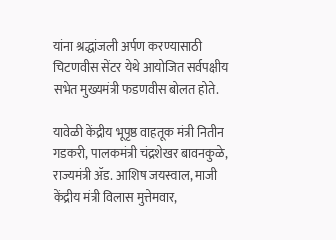यांना श्रद्धांजली अर्पण करण्यासाठी चिटणवीस सेंटर येथे आयोजित सर्वपक्षीय सभेत मुख्यमंत्री फडणवीस बोलत होते.

यावेळी केंद्रीय भूपृष्ठ वाहतूक मंत्री नितीन गडकरी, पालकमंत्री चंद्रशेखर बावनकुळे, राज्यमंत्री ॲड. आशिष जयस्वाल, माजी केंद्रीय मंत्री विलास मुत्तेमवार,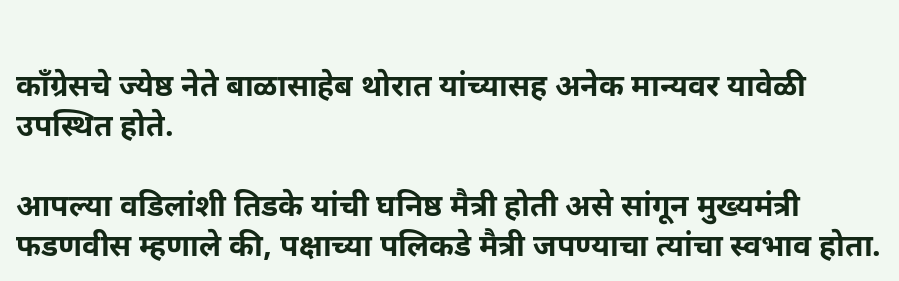काँग्रेसचे ज्येष्ठ नेते बाळासाहेब थोरात यांच्यासह अनेक मान्यवर यावेळी उपस्थित होते.

आपल्या वडिलांशी तिडके यांची घनिष्ठ मैत्री होती असे सांगून मुख्यमंत्री फडणवीस म्हणाले की, पक्षाच्या पलिकडे मैत्री जपण्याचा त्यांचा स्वभाव होता.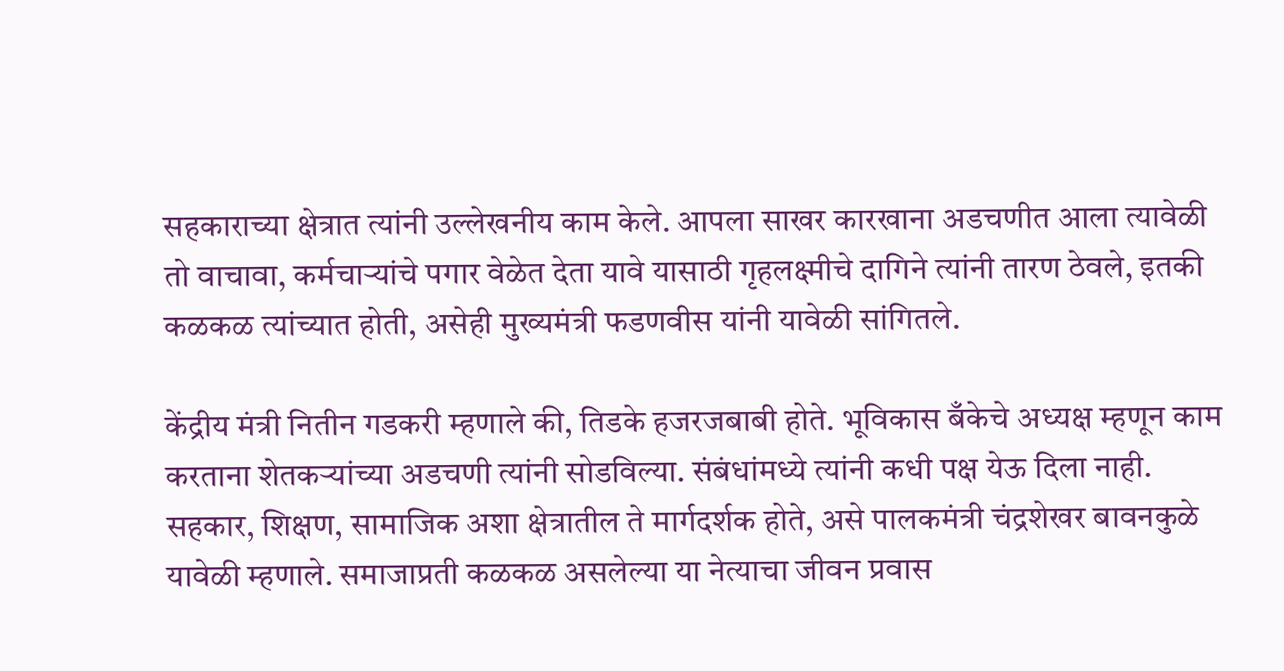सहकाराच्या क्षेत्रात त्यांनी उल्लेखनीय काम केले. आपला साखर कारखाना अडचणीत आला त्यावेळी तो वाचावा, कर्मचाऱ्यांचे पगार वेळेत देता यावे यासाठी गृहलक्ष्मीचे दागिने त्यांनी तारण ठेवले, इतकी कळकळ त्यांच्यात होती, असेही मुख्यमंत्री फडणवीस यांनी यावेळी सांगितले.

केंद्रीय मंत्री नितीन गडकरी म्हणाले की, तिडके हजरजबाबी होते. भूविकास बँकेचे अध्यक्ष म्हणून काम करताना शेतकऱ्यांच्या अडचणी त्यांनी सोडविल्या. संबंधांमध्ये त्यांनी कधी पक्ष येऊ दिला नाही.
सहकार, शिक्षण, सामाजिक अशा क्षेत्रातील ते मार्गदर्शक होते, असे पालकमंत्री चंद्रशेखर बावनकुळे यावेळी म्हणाले. समाजाप्रती कळकळ असलेल्या या नेत्याचा जीवन प्रवास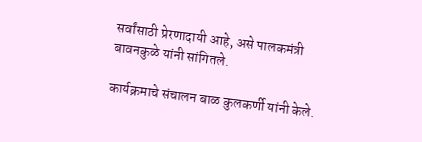सर्वांसाठी प्रेरणादायी आहे, असे पालकमंत्री बावनकुळे यांनी सांगितले.

कार्यक्रमाचे संचालन बाळ कुलकर्णी यांनी केले.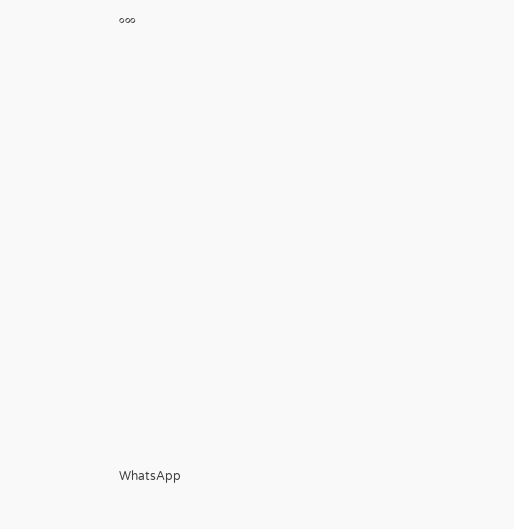०००






















WhatsApp